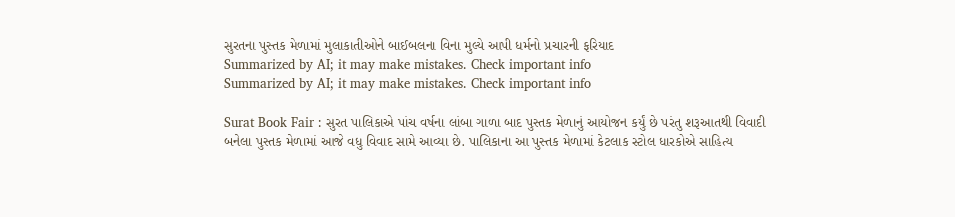સુરતના પુસ્તક મેળામાં મુલાકાતીઓને બાઈબલના વિના મુલ્યે આપી ધર્મનો પ્રચારની ફરિયાદ
Summarized by AI; it may make mistakes. Check important info
Summarized by AI; it may make mistakes. Check important info

Surat Book Fair : સુરત પાલિકાએ પાંચ વર્ષના લાંબા ગાળા બાદ પુસ્તક મેળાનું આયોજન કર્યું છે પરંતુ શરૂઆતથી વિવાદી બનેલા પુસ્તક મેળામાં આજે વધુ વિવાદ સામે આવ્યા છે. પાલિકાના આ પુસ્તક મેળામાં કેટલાક સ્ટોલ ધારકોએ સાહિત્ય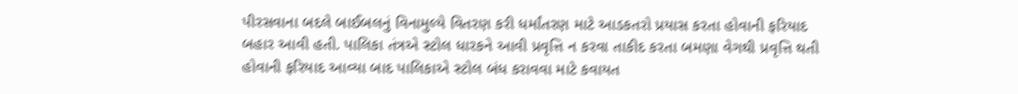પીરસવાના બદલે બાઈબલનું વિનામુલ્યે વિતરણ કરી ધર્માંતરણ માટે આડકતરો પ્રયાસ કરતા હોવાની ફરિયાદ બહાર આવી હતી. પાલિકા તંત્રએ સ્ટોલ ધારકને આવી પ્રવૃત્તિ ન કરવા તાકીદ કરતા બમણા વેગથી પ્રવૃત્તિ થતી હોવાની ફરિયાદ આવ્યા બાદ પાલિકાએ સ્ટોલ બંધ કરાવવા માટે કવાયત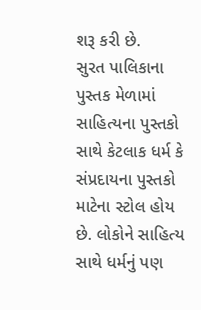શરૂ કરી છે.
સુરત પાલિકાના પુસ્તક મેળામાં સાહિત્યના પુસ્તકો સાથે કેટલાક ધર્મ કે સંપ્રદાયના પુસ્તકો માટેના સ્ટોલ હોય છે. લોકોને સાહિત્ય સાથે ધર્મનું પણ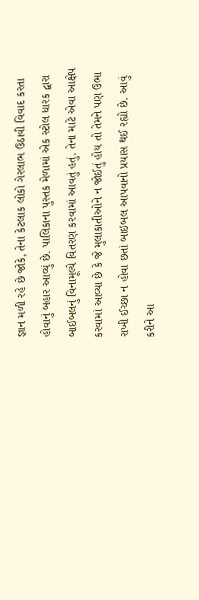જ્ઞાન મળી રહે છે જોકે, તેના કેટલાક લોકો ગેરલાભ ઉઠાવી વિવાદ કરતા હોવાનું બહાર આવ્યું છે. પાલિકાના પુસ્તક મેળામાં એક સ્ટોલ ધારક દ્વારા બાઈબલનું વિનામૂલ્યે વિતરણ કરવામાં આવતું હતું. તેના માટે એવા આક્ષેપ કરવામાં આવ્યા છે કે જે મુલાકાતીઓને ન જોઈતું હોય તો તેમને પણ ઉભા રાખી ઈચ્છા ન હોવા છતાં બાઇબલ આપવાનો પ્રયાસ થઈ રહ્યો છે. આવું કરીને આ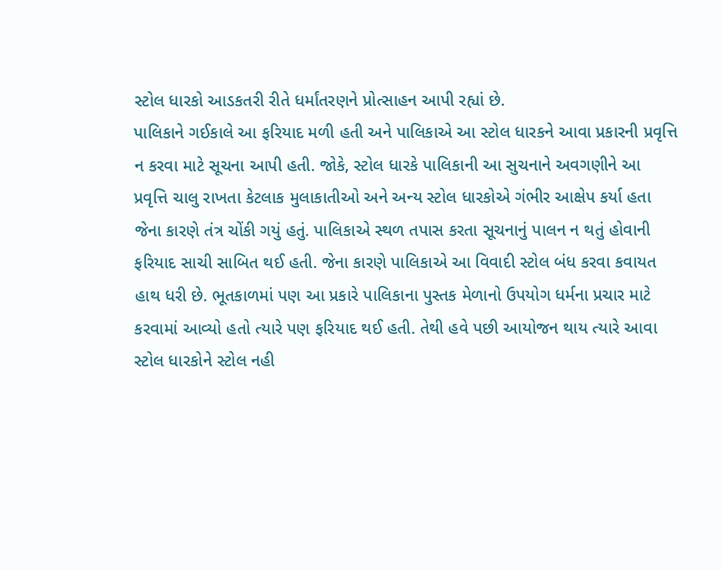સ્ટોલ ધારકો આડકતરી રીતે ધર્માંતરણને પ્રોત્સાહન આપી રહ્યાં છે.
પાલિકાને ગઈકાલે આ ફરિયાદ મળી હતી અને પાલિકાએ આ સ્ટોલ ધારકને આવા પ્રકારની પ્રવૃત્તિ ન કરવા માટે સૂચના આપી હતી. જોકે, સ્ટોલ ધારકે પાલિકાની આ સુચનાને અવગણીને આ પ્રવૃત્તિ ચાલુ રાખતા કેટલાક મુલાકાતીઓ અને અન્ય સ્ટોલ ધારકોએ ગંભીર આક્ષેપ કર્યા હતા જેના કારણે તંત્ર ચોંકી ગયું હતું. પાલિકાએ સ્થળ તપાસ કરતા સૂચનાનું પાલન ન થતું હોવાની ફરિયાદ સાચી સાબિત થઈ હતી. જેના કારણે પાલિકાએ આ વિવાદી સ્ટોલ બંધ કરવા કવાયત હાથ ધરી છે. ભૂતકાળમાં પણ આ પ્રકારે પાલિકાના પુસ્તક મેળાનો ઉપયોગ ધર્મના પ્રચાર માટે કરવામાં આવ્યો હતો ત્યારે પણ ફરિયાદ થઈ હતી. તેથી હવે પછી આયોજન થાય ત્યારે આવા સ્ટોલ ધારકોને સ્ટોલ નહી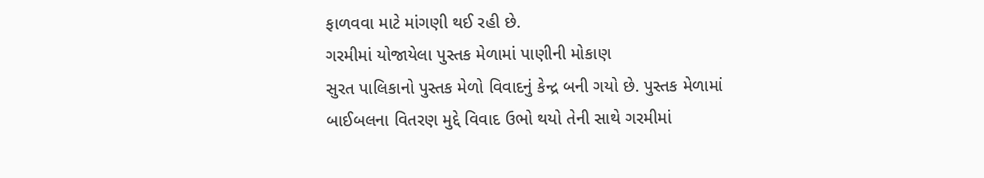ફાળવવા માટે માંગણી થઈ રહી છે.
ગરમીમાં યોજાયેલા પુસ્તક મેળામાં પાણીની મોકાણ
સુરત પાલિકાનો પુસ્તક મેળો વિવાદનું કેન્દ્ર બની ગયો છે. પુસ્તક મેળામાં બાઈબલના વિતરણ મુદ્દે વિવાદ ઉભો થયો તેની સાથે ગરમીમાં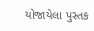યોજાયેલા પુસ્તક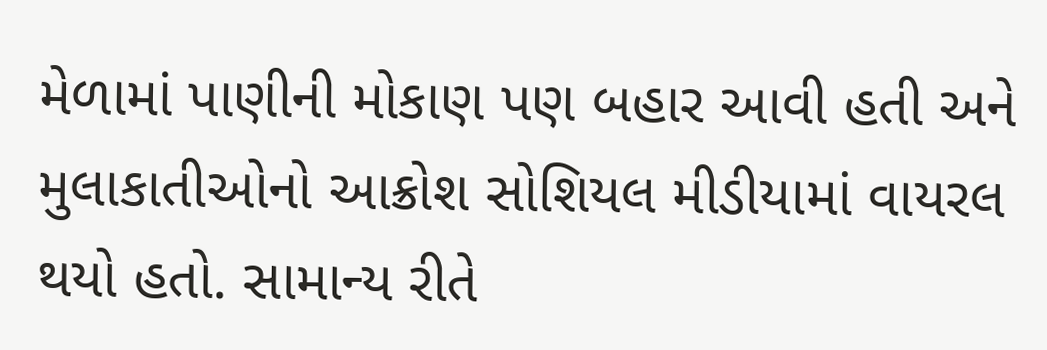મેળામાં પાણીની મોકાણ પણ બહાર આવી હતી અને મુલાકાતીઓનો આક્રોશ સોશિયલ મીડીયામાં વાયરલ થયો હતો. સામાન્ય રીતે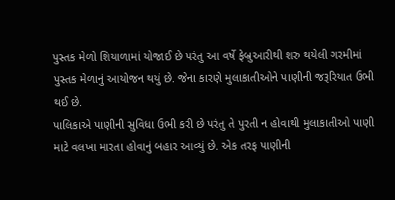પુસ્તક મેળો શિયાળામાં યોજાઈ છે પરંતુ આ વર્ષે ફેબ્રુઆરીથી શરુ થયેલી ગરમીમાં પુસ્તક મેળાનું આયોજન થયું છે. જેના કારણે મુલાકાતીઓને પાણીની જરૂરિયાત ઉભી થઈ છે.
પાલિકાએ પાણીની સુવિધા ઉભી કરી છે પરંતુ તે પુરતી ન હોવાથી મુલાકાતીઓ પાણી માટે વલખા મારતા હોવાનું બહાર આવ્યું છે. એક તરફ પાણીની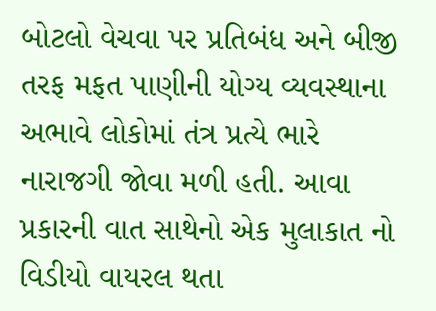બોટલો વેચવા પર પ્રતિબંધ અને બીજી તરફ મફત પાણીની યોગ્ય વ્યવસ્થાના અભાવે લોકોમાં તંત્ર પ્રત્યે ભારે નારાજગી જોવા મળી હતી. આવા પ્રકારની વાત સાથેનો એક મુલાકાત નો વિડીયો વાયરલ થતા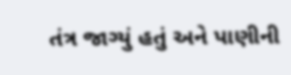તંત્ર જાગ્યું હતું અને પાણીની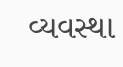વ્યવસ્થા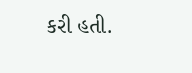કરી હતી.